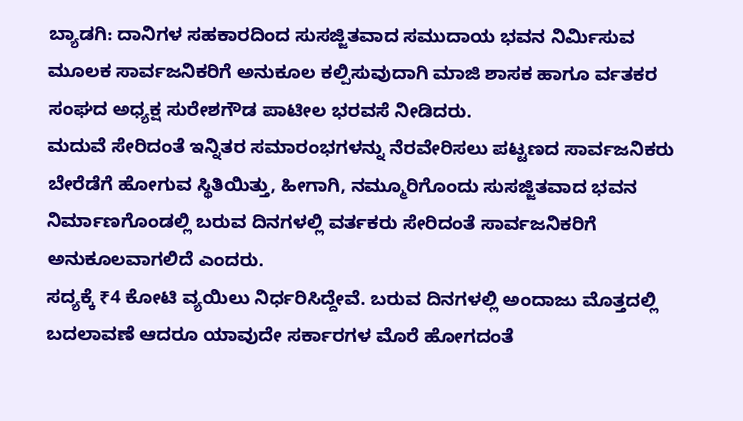ಬ್ಯಾಡಗಿ: ದಾನಿಗಳ ಸಹಕಾರದಿಂದ ಸುಸಜ್ಜಿತವಾದ ಸಮುದಾಯ ಭವನ ನಿರ್ಮಿಸುವ ಮೂಲಕ ಸಾರ್ವಜನಿಕರಿಗೆ ಅನುಕೂಲ ಕಲ್ಪಿಸುವುದಾಗಿ ಮಾಜಿ ಶಾಸಕ ಹಾಗೂ ರ್ವತಕರ ಸಂಘದ ಅಧ್ಯಕ್ಷ ಸುರೇಶಗೌಡ ಪಾಟೀಲ ಭರವಸೆ ನೀಡಿದರು.
ಮದುವೆ ಸೇರಿದಂತೆ ಇನ್ನಿತರ ಸಮಾರಂಭಗಳನ್ನು ನೆರವೇರಿಸಲು ಪಟ್ಟಣದ ಸಾರ್ವಜನಿಕರು ಬೇರೆಡೆಗೆ ಹೋಗುವ ಸ್ಥಿತಿಯಿತ್ತು, ಹೀಗಾಗಿ, ನಮ್ಮೂರಿಗೊಂದು ಸುಸಜ್ಜಿತವಾದ ಭವನ ನಿರ್ಮಾಣಗೊಂಡಲ್ಲಿ ಬರುವ ದಿನಗಳಲ್ಲಿ ವರ್ತಕರು ಸೇರಿದಂತೆ ಸಾರ್ವಜನಿಕರಿಗೆ ಅನುಕೂಲವಾಗಲಿದೆ ಎಂದರು.
ಸದ್ಯಕ್ಕೆ ₹4 ಕೋಟಿ ವ್ಯಯಿಲು ನಿರ್ಧರಿಸಿದ್ದೇವೆ. ಬರುವ ದಿನಗಳಲ್ಲಿ ಅಂದಾಜು ಮೊತ್ತದಲ್ಲಿ ಬದಲಾವಣೆ ಆದರೂ ಯಾವುದೇ ಸರ್ಕಾರಗಳ ಮೊರೆ ಹೋಗದಂತೆ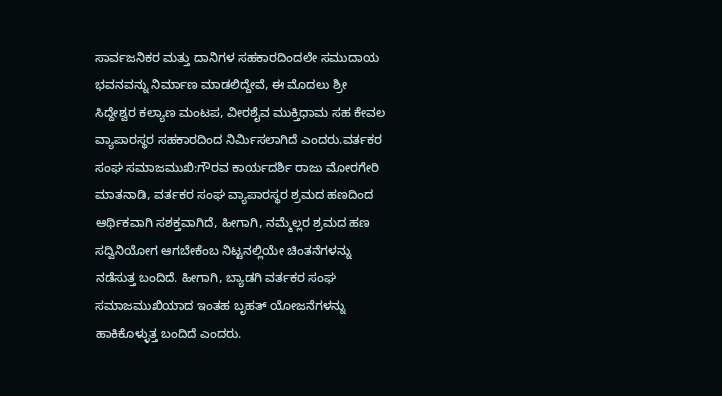ಸಾರ್ವಜನಿಕರ ಮತ್ತು ದಾನಿಗಳ ಸಹಕಾರದಿಂದಲೇ ಸಮುದಾಯ ಭವನವನ್ನು ನಿರ್ಮಾಣ ಮಾಡಲಿದ್ದೇವೆ, ಈ ಮೊದಲು ಶ್ರೀ ಸಿದ್ದೇಶ್ವರ ಕಲ್ಯಾಣ ಮಂಟಪ, ವೀರಶೈವ ಮುಕ್ತಿಧಾಮ ಸಹ ಕೇವಲ ವ್ಯಾಪಾರಸ್ಥರ ಸಹಕಾರದಿಂದ ನಿರ್ಮಿಸಲಾಗಿದೆ ಎಂದರು.ವರ್ತಕರ ಸಂಘ ಸಮಾಜಮುಖಿ:ಗೌರವ ಕಾರ್ಯದರ್ಶಿ ರಾಜು ಮೋರಗೇರಿ ಮಾತನಾಡಿ, ವರ್ತಕರ ಸಂಘ ವ್ಯಾಪಾರಸ್ಥರ ಶ್ರಮದ ಹಣದಿಂದ ಆರ್ಥಿಕವಾಗಿ ಸಶಕ್ತವಾಗಿದೆ, ಹೀಗಾಗಿ, ನಮ್ಮೆಲ್ಲರ ಶ್ರಮದ ಹಣ ಸದ್ವಿನಿಯೋಗ ಆಗಬೇಕೆಂಬ ನಿಟ್ಟನಲ್ಲಿಯೇ ಚಿಂತನೆಗಳನ್ನು ನಡೆಸುತ್ತ ಬಂದಿದೆ. ಹೀಗಾಗಿ, ಬ್ಯಾಡಗಿ ವರ್ತಕರ ಸಂಘ ಸಮಾಜಮುಖಿಯಾದ ಇಂತಹ ಬೃಹತ್ ಯೋಜನೆಗಳನ್ನು ಹಾಕಿಕೊಳ್ಳುತ್ತ ಬಂದಿದೆ ಎಂದರು.